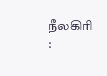நீலகிரி :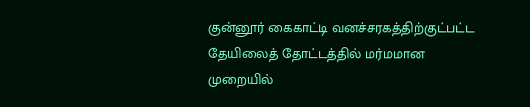குன்னூர் கைகாட்டி வனச்சரகத்திற்குட்பட்ட தேயிலைத் தோட்டத்தில் மர்மமான முறையில்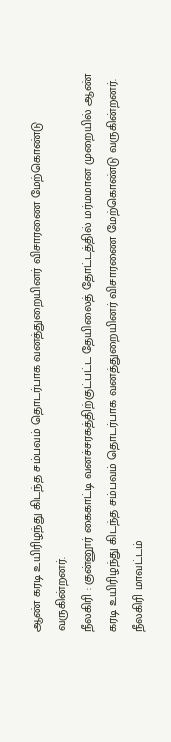ஆண் கரடி உயிரிழந்து கிடந்த சம்பவம் தொடர்பாக வனத்துறையினர் விசாரணை மேற்கொண்டு வருகின்றனர்.
நீலகிரி : குன்னூர் கைகாட்டி வனச்சரகத்திற்குட்பட்ட தேயிலைத் தோட்டத்தில் மர்மமான முறையில் ஆண் கரடி உயிரிழந்து கிடந்த சம்பவம் தொடர்பாக வனத்துறையினர் விசாரணை மேற்கொண்டு வருகின்றனர்.
நீலகிரி மாவட்டம்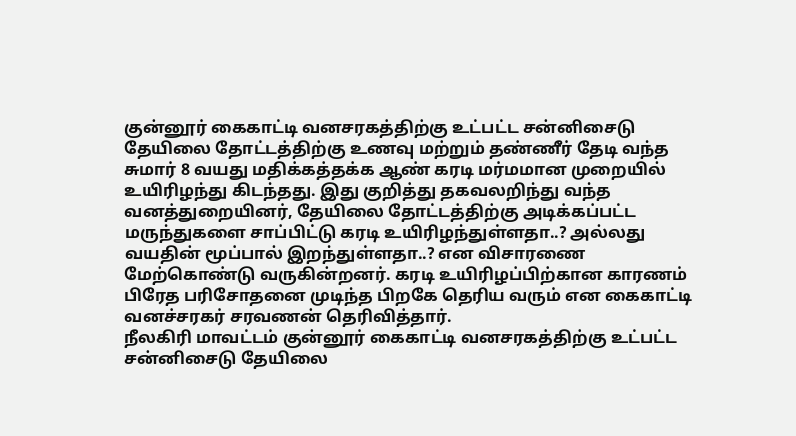குன்னூர் கைகாட்டி வனசரகத்திற்கு உட்பட்ட சன்னிசைடு தேயிலை தோட்டத்திற்கு உணவு மற்றும் தண்ணீர் தேடி வந்த சுமார் 8 வயது மதிக்கத்தக்க ஆண் கரடி மர்மமான முறையில் உயிரிழந்து கிடந்தது. இது குறித்து தகவலறிந்து வந்த வனத்துறையினர், தேயிலை தோட்டத்திற்கு அடிக்கப்பட்ட மருந்துகளை சாப்பிட்டு கரடி உயிரிழந்துள்ளதா..? அல்லது வயதின் மூப்பால் இறந்துள்ளதா..? என விசாரணை மேற்கொண்டு வருகின்றனர். கரடி உயிரிழப்பிற்கான காரணம் பிரேத பரிசோதனை முடிந்த பிறகே தெரிய வரும் என கைகாட்டி வனச்சரகர் சரவணன் தெரிவித்தார்.
நீலகிரி மாவட்டம் குன்னூர் கைகாட்டி வனசரகத்திற்கு உட்பட்ட சன்னிசைடு தேயிலை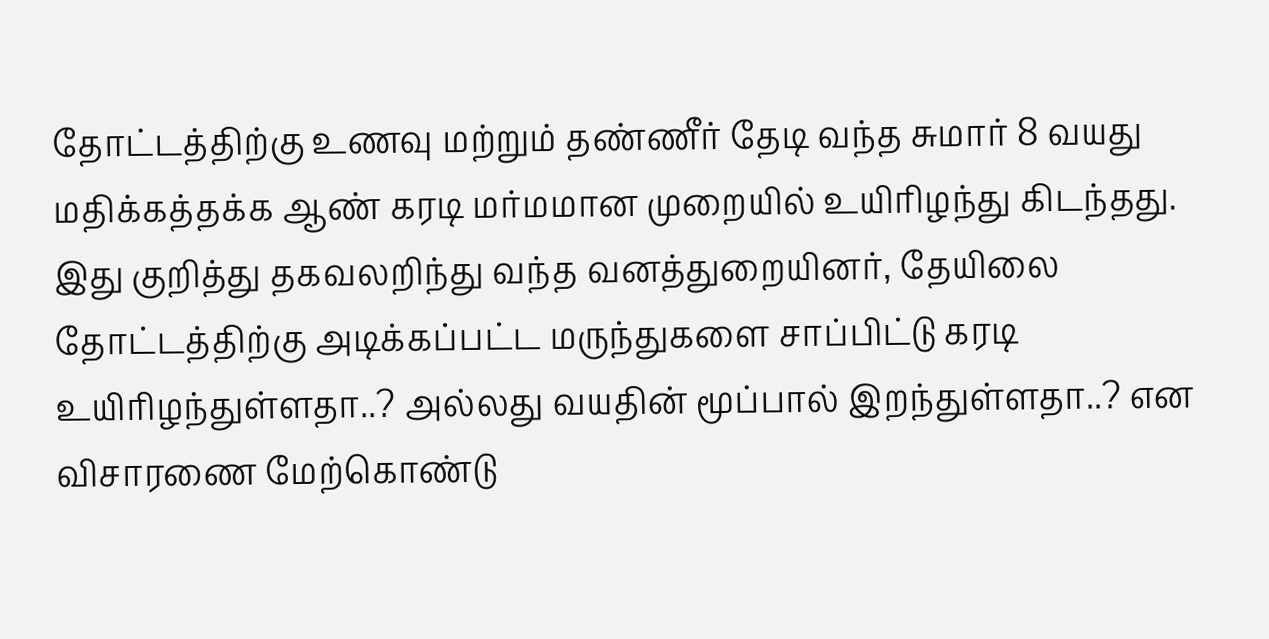தோட்டத்திற்கு உணவு மற்றும் தண்ணீர் தேடி வந்த சுமார் 8 வயது மதிக்கத்தக்க ஆண் கரடி மர்மமான முறையில் உயிரிழந்து கிடந்தது. இது குறித்து தகவலறிந்து வந்த வனத்துறையினர், தேயிலை தோட்டத்திற்கு அடிக்கப்பட்ட மருந்துகளை சாப்பிட்டு கரடி உயிரிழந்துள்ளதா..? அல்லது வயதின் மூப்பால் இறந்துள்ளதா..? என விசாரணை மேற்கொண்டு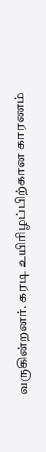வருகின்றனர். கரடி உயிரிழப்பிற்கான காரணம்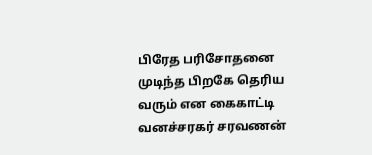பிரேத பரிசோதனை முடிந்த பிறகே தெரிய வரும் என கைகாட்டி வனச்சரகர் சரவணன்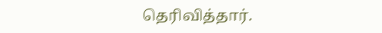தெரிவித்தார்.